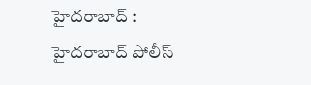హైదరాబాద్ : హైదరాబాద్ పోలీస్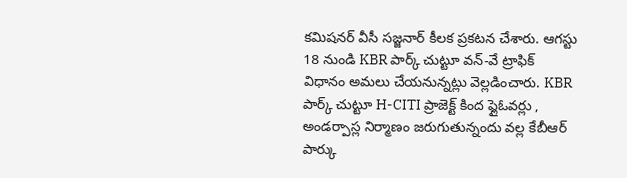కమిషనర్ వీసీ సజ్జనార్ కీలక ప్రకటన చేశారు. ఆగస్టు 18 నుండి KBR పార్క్ చుట్టూ వన్-వే ట్రాఫిక్ విధానం అమలు చేయనున్నట్లు వెల్లడించారు. KBR పార్క్ చుట్టూ H-CITI ప్రాజెక్ట్ కింద ఫ్లైఓవర్లు , అండర్పాస్ల నిర్మాణం జరుగుతున్నందు వల్ల కేబీఆర్ పార్కు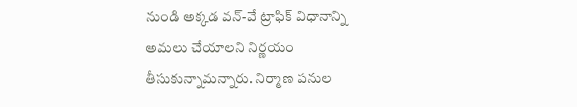నుండి అక్కడ వన్-వే ట్రాఫిక్ విధానాన్ని అమలు చేయాలని నిర్ణయం తీసుకున్నామన్నారు. నిర్మాణ పనుల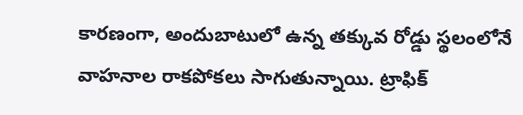కారణంగా, అందుబాటులో ఉన్న తక్కువ రోడ్డు స్థలంలోనే వాహనాల రాకపోకలు సాగుతున్నాయి. ట్రాఫిక్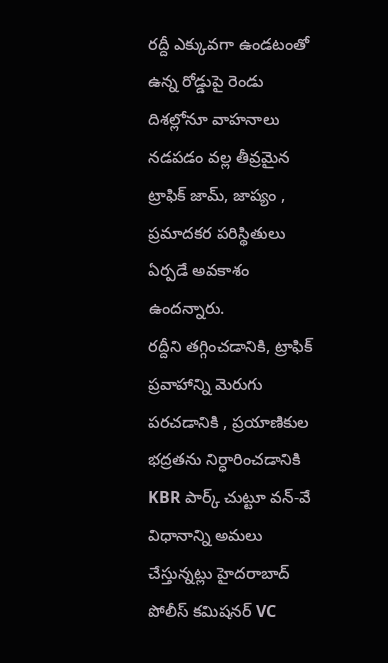రద్దీ ఎక్కువగా ఉండటంతో ఉన్న రోడ్డుపై రెండు దిశల్లోనూ వాహనాలు నడపడం వల్ల తీవ్రమైన ట్రాఫిక్ జామ్, జాప్యం , ప్రమాదకర పరిస్థితులు ఏర్పడే అవకాశం ఉందన్నారు.
రద్దీని తగ్గించడానికి, ట్రాఫిక్ ప్రవాహాన్ని మెరుగు పరచడానికి , ప్రయాణికుల భద్రతను నిర్ధారించడానికి KBR పార్క్ చుట్టూ వన్-వే విధానాన్ని అమలు చేస్తున్నట్లు హైదరాబాద్ పోలీస్ కమిషనర్ VC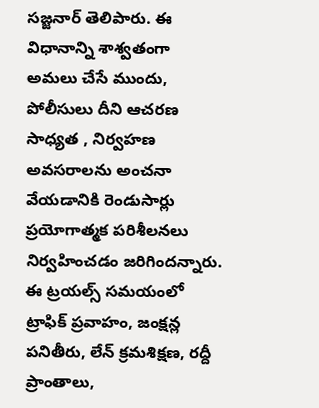సజ్జనార్ తెలిపారు. ఈ విధానాన్ని శాశ్వతంగా అమలు చేసే ముందు, పోలీసులు దీని ఆచరణ సాధ్యత , నిర్వహణ అవసరాలను అంచనా వేయడానికి రెండుసార్లు ప్రయోగాత్మక పరిశీలనలు నిర్వహించడం జరిగిందన్నారు. ఈ ట్రయల్స్ సమయంలో ట్రాఫిక్ ప్రవాహం, జంక్షన్ల పనితీరు, లేన్ క్రమశిక్షణ, రద్దీ ప్రాంతాలు,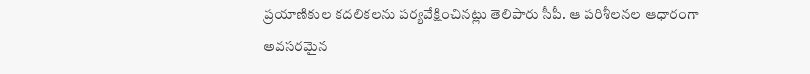ప్రయాణికుల కదలికలను పర్యవేక్షించినట్లు తెలిపారు సీపీ. ఆ పరిశీలనల ఆధారంగా అవసరమైన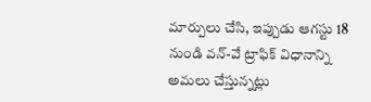మార్పులు చేసి, ఇప్పుడు ఆగస్టు 18 నుండి వన్-వే ట్రాఫిక్ విధానాన్ని అమలు చేస్తున్నట్లు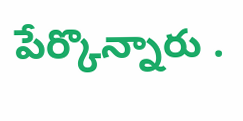పేర్కొన్నారు .